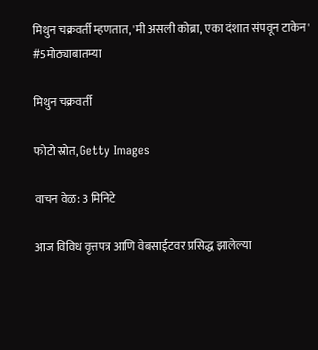मिथुन चक्रवर्ती म्हणतात, 'मी असली कोब्रा, एका दंशात संपवून टाकेन' #5मोठ्याबातम्या

मिथुन चक्रवर्ती

फोटो स्रोत, Getty Images

वाचन वेळ: 3 मिनिटे

आज विविध वृत्तपत्र आणि वेबसाईटवर प्रसिद्ध झालेल्या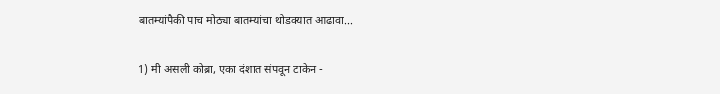बातम्यांपैकी पाच मोठ्या बातम्यांचा थोडक्यात आढावा...

1) मी असली कोब्रा, एका दंशात संपवून टाकेन -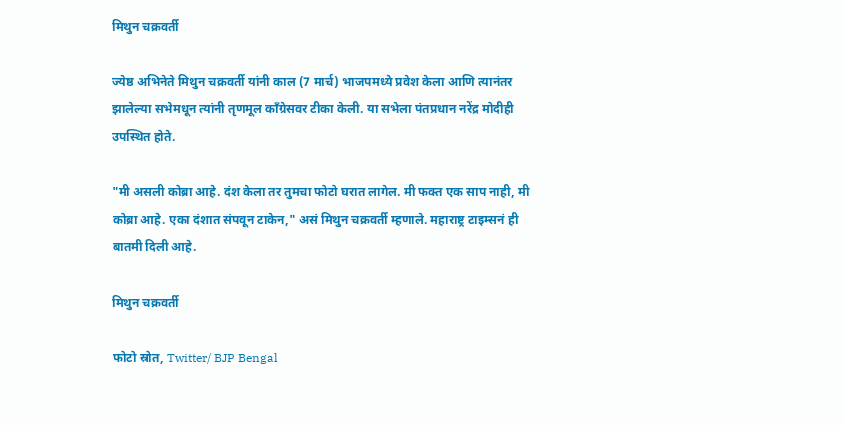मिथुन चक्रवर्ती

ज्येष्ठ अभिनेते मिथुन चक्रवर्ती यांनी काल (7 मार्च) भाजपमध्ये प्रवेश केला आणि त्यानंतर झालेल्या सभेमधून त्यांनी तृणमूल काँग्रेसवर टीका केली. या सभेला पंतप्रधान नरेंद्र मोदीही उपस्थित होते.

"मी असली कोब्रा आहे. दंश केला तर तुमचा फोटो घरात लागेल. मी फक्त एक साप नाही, मी कोब्रा आहे. एका दंशात संपवून टाकेन," असं मिथुन चक्रवर्ती म्हणाले. महाराष्ट्र टाइम्सनं ही बातमी दिली आहे.

मिथुन चक्रवर्ती

फोटो स्रोत, Twitter/ BJP Bengal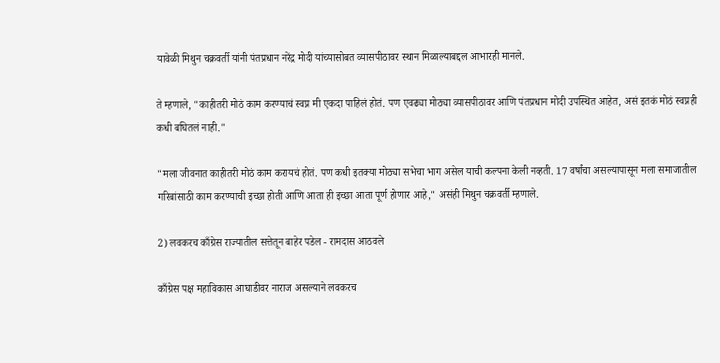यावेळी मिथुन चक्रवर्ती यांनी पंतप्रधान नरेंद्र मोदी यांच्यासोबत व्यासपीठावर स्थान मिळाल्याबद्दल आभारही मानले.

ते म्हणाले, "काहीतरी मोठं काम करण्याचं स्वप्न मी एकदा पाहिलं होतं. पण एवढ्या मोठ्या व्यासपीठावर आणि पंतप्रधान मोदी उपस्थित आहेत, असं इतकं मोठं स्वप्नही कधी बघितलं नाही."

"मला जीवनात काहीतरी मोठं काम करायचं होतं. पण कधी इतक्या मोठ्या सभेचा भाग असेल याची कल्पना केली नव्हती. 17 वर्षांचा असल्यापासून मला समाजातील गरिबांसाठी काम करण्याची इच्छा होती आणि आता ही इच्छा आता पूर्ण होणार आहे," असंही मिथुन चक्रवर्ती म्हणाले.

2) लवकरच काँग्रेस राज्यातील सत्तेतून बाहेर पडेल - रामदास आठवले

काँग्रेस पक्ष महाविकास आघाडीवर नाराज असल्याने लवकरच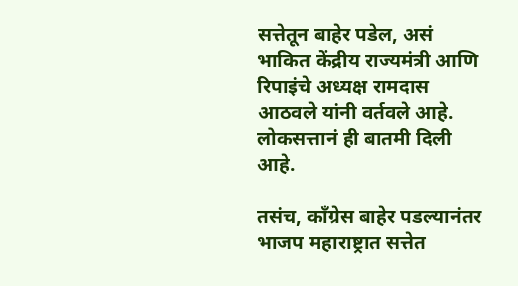सत्तेतून बाहेर पडेल, असं भाकित केंद्रीय राज्यमंत्री आणि रिपाइंचे अध्यक्ष रामदास आठवले यांनी वर्तवले आहे. लोकसत्तानं ही बातमी दिली आहे.

तसंच, काँग्रेस बाहेर पडल्यानंतर भाजप महाराष्ट्रात सत्तेत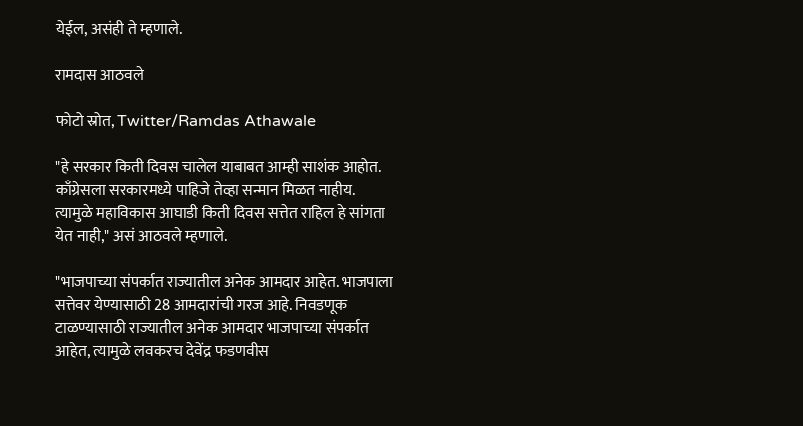येईल, असंही ते म्हणाले.

रामदास आठवले

फोटो स्रोत, Twitter/Ramdas Athawale

"हे सरकार किती दिवस चालेल याबाबत आम्ही साशंक आहोत. काँग्रेसला सरकारमध्ये पाहिजे तेव्हा सन्मान मिळत नाहीय. त्यामुळे महाविकास आघाडी किती दिवस सत्तेत राहिल हे सांगता येत नाही," असं आठवले म्हणाले.

"भाजपाच्या संपर्कात राज्यातील अनेक आमदार आहेत. भाजपाला सत्तेवर येण्यासाठी 28 आमदारांची गरज आहे. निवडणूक टाळण्यासाठी राज्यातील अनेक आमदार भाजपाच्या संपर्कात आहेत, त्यामुळे लवकरच देवेंद्र फडणवीस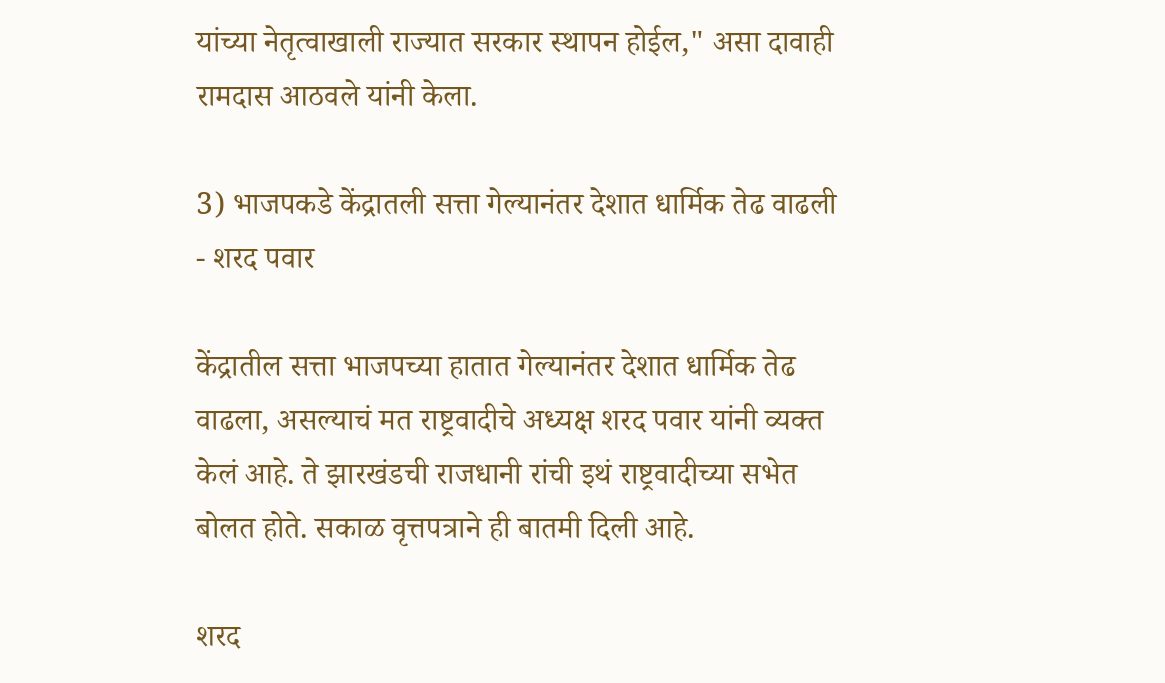यांच्या नेतृत्वाखाली राज्यात सरकार स्थापन होईल," असा दावाही रामदास आठवले यांनी केला.

3) भाजपकडे केंद्रातली सत्ता गेल्यानंतर देशात धार्मिक तेढ वाढली - शरद पवार

केंद्रातील सत्ता भाजपच्या हातात गेल्यानंतर देशात धार्मिक तेढ वाढला, असल्याचं मत राष्ट्रवादीचे अध्यक्ष शरद पवार यांनी व्यक्त केलं आहे. ते झारखंडची राजधानी रांची इथं राष्ट्रवादीच्या सभेत बोलत होते. सकाळ वृत्तपत्राने ही बातमी दिली आहे.

शरद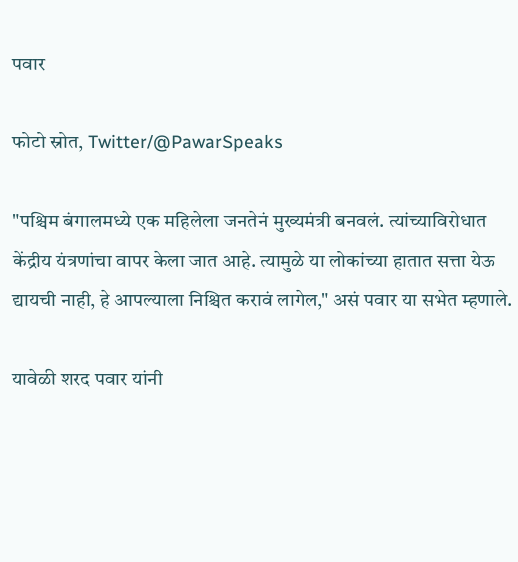पवार

फोटो स्रोत, Twitter/@PawarSpeaks

"पश्चिम बंगालमध्ये एक महिलेला जनतेनं मुख्यमंत्री बनवलं. त्यांच्याविरोधात केंद्रीय यंत्रणांचा वापर केला जात आहे. त्यामुळे या लोकांच्या हातात सत्ता येऊ द्यायची नाही, हे आपल्याला निश्चित करावं लागेल," असं पवार या सभेत म्हणाले.

यावेळी शरद पवार यांनी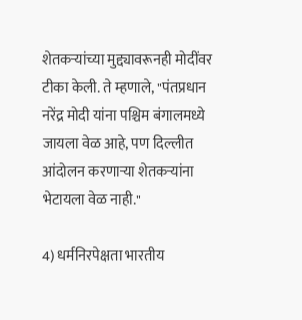शेतकऱ्यांच्या मुद्द्यावरूनही मोदींवर टीका केली. ते म्हणाले, "पंतप्रधान नरेंद्र मोदी यांना पश्चिम बंगालमध्ये जायला वेळ आहे, पण दिल्लीत आंदोलन करणाऱ्या शेतकऱ्यांना भेटायला वेळ नाही."

4) धर्मनिरपेक्षता भारतीय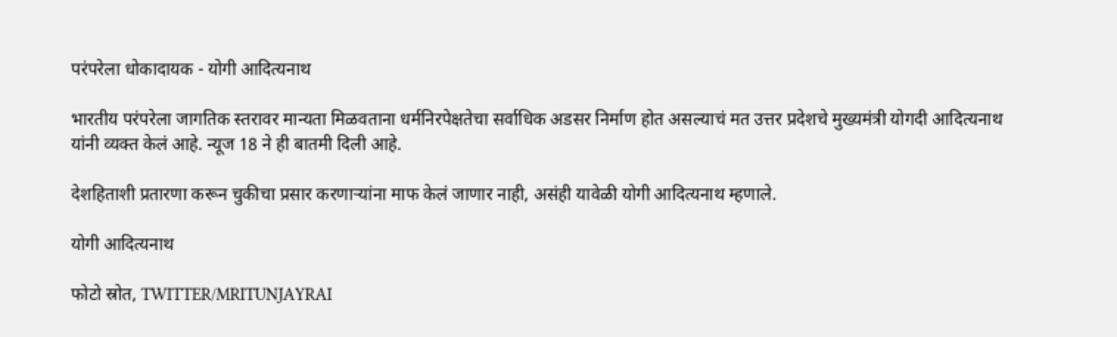परंपरेला धोकादायक - योगी आदित्यनाथ

भारतीय परंपरेला जागतिक स्तरावर मान्यता मिळवताना धर्मनिरपेक्षतेचा सर्वाधिक अडसर निर्माण होत असल्याचं मत उत्तर प्रदेशचे मुख्यमंत्री योगदी आदित्यनाथ यांनी व्यक्त केलं आहे. न्यूज 18 ने ही बातमी दिली आहे.

देशहिताशी प्रतारणा करून चुकीचा प्रसार करणाऱ्यांना माफ केलं जाणार नाही, असंही यावेळी योगी आदित्यनाथ म्हणाले.

योगी आदित्यनाथ

फोटो स्रोत, TWITTER/MRITUNJAYRAI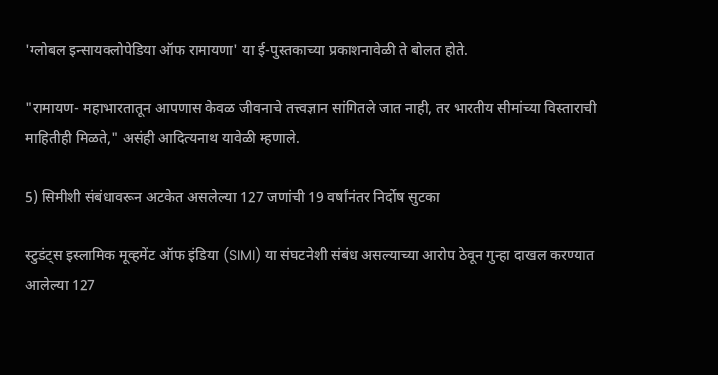'ग्लोबल इन्सायक्लोपेडिया ऑफ रामायणा' या ई-पुस्तकाच्या प्रकाशनावेळी ते बोलत होते.

"रामायण- महाभारतातून आपणास केवळ जीवनाचे तत्त्वज्ञान सांगितले जात नाही, तर भारतीय सीमांच्या विस्ताराची माहितीही मिळते," असंही आदित्यनाथ यावेळी म्हणाले.

5) सिमीशी संबंधावरून अटकेत असलेल्या 127 जणांची 19 वर्षांनंतर निर्दोष सुटका

स्टुडंट्स इस्लामिक मूव्हमेंट ऑफ इंडिया (SIMI) या संघटनेशी संबंध असल्याच्या आरोप ठेवून गुन्हा दाखल करण्यात आलेल्या 127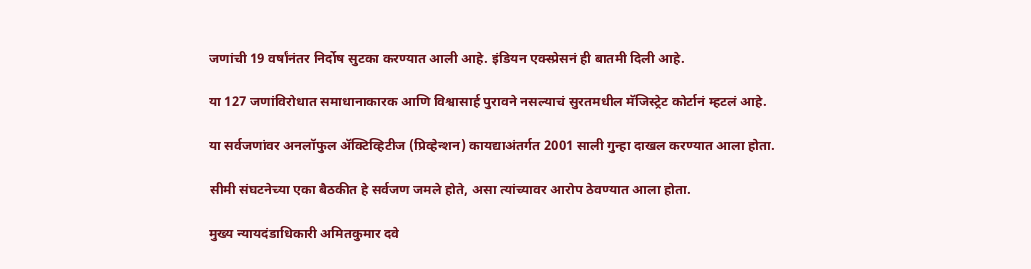जणांची 19 वर्षांनंतर निर्दोष सुटका करण्यात आली आहे. इंडियन एक्स्प्रेसनं ही बातमी दिली आहे.

या 127 जणांविरोधात समाधानाकारक आणि विश्वासार्ह पुरावने नसल्याचं सुरतमधील मॅजिस्ट्रेट कोर्टानं म्हटलं आहे.

या सर्वजणांवर अनलॉफुल ॲक्टिव्हिटीज (प्रिव्हेन्शन) कायद्याअंतर्गत 2001 साली गुन्हा दाखल करण्यात आला होता.

सीमी संघटनेच्या एका बैठकीत हे सर्वजण जमले होते, असा त्यांच्यावर आरोप ठेवण्यात आला होता.

मुख्य न्यायदंडाधिकारी अमितकुमार दवे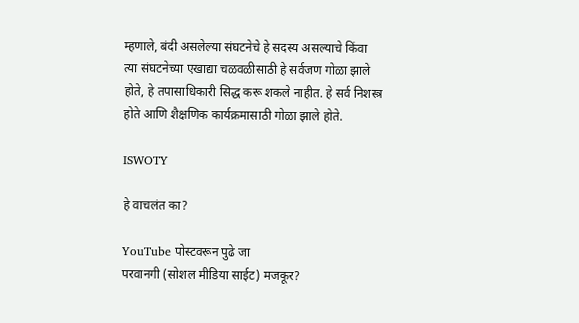म्हणाले, बंदी असलेल्या संघटनेचे हे सदस्य असल्याचे किंवा त्या संघटनेच्या एखाद्या चळवळीसाठी हे सर्वजण गोळा झाले होते, हे तपासाधिकारी सिद्ध करू शकले नाहीत. हे सर्व निशस्त्र होते आणि शैक्षणिक कार्यक्रमासाठी गोळा झाले होते.

ISWOTY

हे वाचलंत का?

YouTube पोस्टवरून पुढे जा
परवानगी (सोशल मीडिया साईट) मजकूर?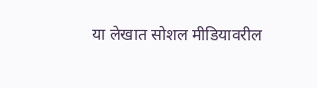या लेखात सोशल मीडियावरील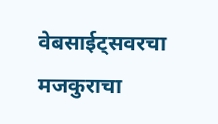वेबसाईट्सवरचा मजकुराचा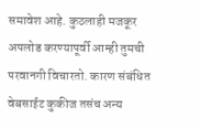समावेश आहे. कुठलाही मजकूर अपलोड करण्यापूर्वी आम्ही तुमची परवानगी विचारतो. कारण संबंधित वेबसाईट कुकीज तसंच अन्य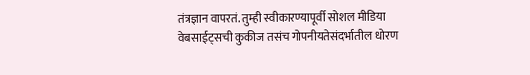तंत्रज्ञान वापरतं. तुम्ही स्वीकारण्यापूर्वी सोशल मीडिया वेबसाईट्सची कुकीज तसंच गोपनीयतेसंदर्भातील धोरण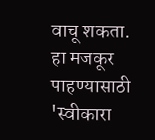वाचू शकता. हा मजकूर पाहण्यासाठी 'स्वीकारा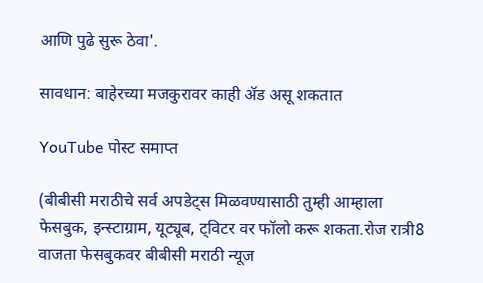आणि पुढे सुरू ठेवा'.

सावधान: बाहेरच्या मजकुरावर काही ॲड असू शकतात

YouTube पोस्ट समाप्त

(बीबीसी मराठीचे सर्व अपडेट्स मिळवण्यासाठी तुम्ही आम्हाला फेसबुक, इन्स्टाग्राम, यूट्यूब, ट्विटर वर फॉलो करू शकता.रोज रात्री8 वाजता फेसबुकवर बीबीसी मराठी न्यूज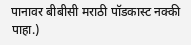पानावर बीबीसी मराठी पॉडकास्ट नक्की पाहा.)